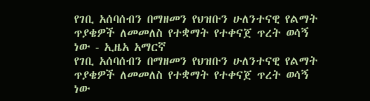የገቢ አሰባሰብን በማዘመን የህዝቡን ሁለንተናዊ የልማት ጥያቄዎች ለመመለስ የተቋማት የተቀናጀ ጥረት ወሳኝ ነው - ኢዜአ አማርኛ
የገቢ አሰባሰብን በማዘመን የህዝቡን ሁለንተናዊ የልማት ጥያቄዎች ለመመለስ የተቋማት የተቀናጀ ጥረት ወሳኝ ነው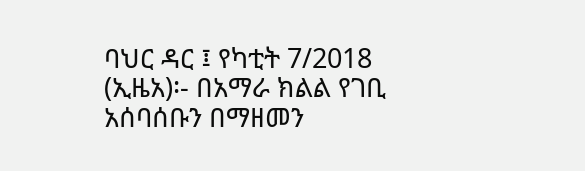ባህር ዳር ፤ የካቲት 7/2018 (ኢዜአ)፡- በአማራ ክልል የገቢ አሰባሰቡን በማዘመን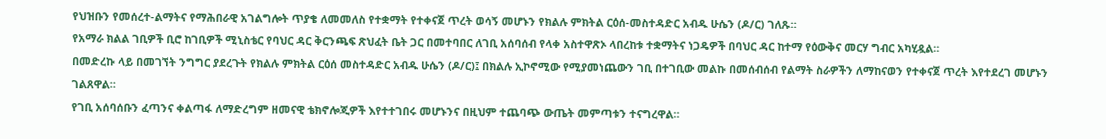የህዝቡን የመሰረተ-ልማትና የማሕበራዊ አገልግሎት ጥያቄ ለመመለስ የተቋማት የተቀናጀ ጥረት ወሳኝ መሆኑን የክልሉ ምክትል ርዕሰ-መስተዳድር አብዱ ሁሴን (ዶ/ር) ገለጹ።
የአማራ ክልል ገቢዎች ቢሮ ከገቢዎች ሚኒስቴር የባህር ዳር ቅርንጫፍ ጽህፈት ቤት ጋር በመተባበር ለገቢ አሰባሰብ የላቀ አስተዋጽኦ ላበረከቱ ተቋማትና ነጋዴዎች በባህር ዳር ከተማ የዕውቅና መርሃ ግብር አካሂዷል።
በመድረኩ ላይ በመገኘት ንግግር ያደረጉት የክልሉ ምክትል ርዕሰ መስተዳድር አብዱ ሁሴን (ዶ/ር)፤ በክልሉ ኢኮኖሚው የሚያመነጨውን ገቢ በተገቢው መልኩ በመሰብሰብ የልማት ስራዎችን ለማከናወን የተቀናጀ ጥረት እየተደረገ መሆኑን ገልጸዋል።
የገቢ አሰባሰቡን ፈጣንና ቀልጣፋ ለማድረግም ዘመናዊ ቴክኖሎጂዎች እየተተገበሩ መሆኑንና በዚህም ተጨባጭ ውጤት መምጣቱን ተናግረዋል።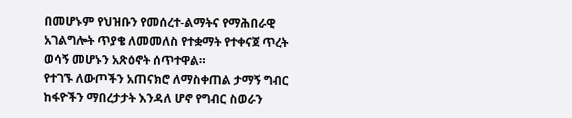በመሆኑም የህዝቡን የመሰረተ-ልማትና የማሕበራዊ አገልግሎት ጥያቄ ለመመለስ የተቋማት የተቀናጀ ጥረት ወሳኝ መሆኑን አጽዕኖት ሰጥተዋል።
የተገኙ ለውጦችን አጠናክሮ ለማስቀጠል ታማኝ ግብር ከፋዮችን ማበረታታት እንዳለ ሆኖ የግብር ስወራን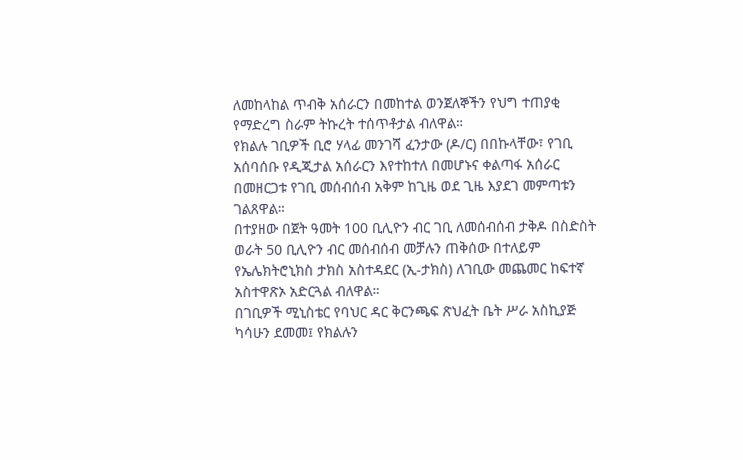ለመከላከል ጥብቅ አሰራርን በመከተል ወንጀለኞችን የህግ ተጠያቂ የማድረግ ስራም ትኩረት ተሰጥቶታል ብለዋል።
የክልሉ ገቢዎች ቢሮ ሃላፊ መንገሻ ፈንታው (ዶ/ር) በበኩላቸው፣ የገቢ አሰባሰቡ የዲጂታል አሰራርን እየተከተለ በመሆኑና ቀልጣፋ አሰራር በመዘርጋቱ የገቢ መሰብሰብ አቅም ከጊዜ ወደ ጊዜ እያደገ መምጣቱን ገልጸዋል።
በተያዘው በጀት ዓመት 100 ቢሊዮን ብር ገቢ ለመሰብሰብ ታቅዶ በስድስት ወራት 50 ቢሊዮን ብር መሰብሰብ መቻሉን ጠቅሰው በተለይም የኤሌክትሮኒክስ ታክስ አስተዳደር (ኢ-ታክስ) ለገቢው መጨመር ከፍተኛ አስተዋጽኦ አድርጓል ብለዋል።
በገቢዎች ሚኒስቴር የባህር ዳር ቅርንጫፍ ጽህፈት ቤት ሥራ አስኪያጅ ካሳሁን ደመመ፤ የክልሉን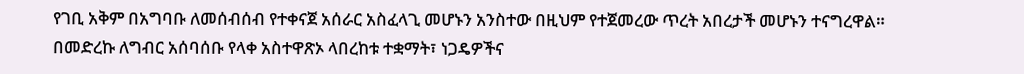የገቢ አቅም በአግባቡ ለመሰብሰብ የተቀናጀ አሰራር አስፈላጊ መሆኑን አንስተው በዚህም የተጀመረው ጥረት አበረታች መሆኑን ተናግረዋል።
በመድረኩ ለግብር አሰባሰቡ የላቀ አስተዋጽኦ ላበረከቱ ተቋማት፣ ነጋዴዎችና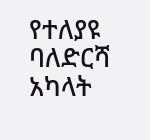የተለያዩ ባለድርሻ አካላት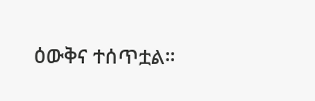ዕውቅና ተሰጥቷል።